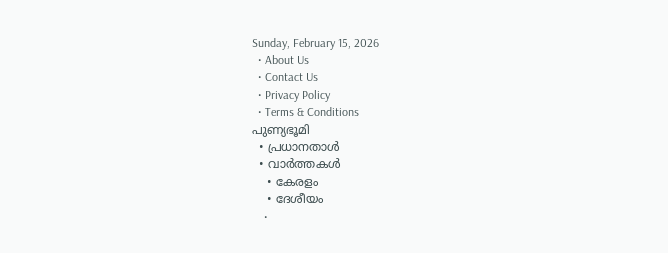Sunday, February 15, 2026
  • About Us
  • Contact Us
  • Privacy Policy
  • Terms & Conditions
പുണ്യഭൂമി
  • പ്രധാനതാൾ
  • വാർത്തകൾ
    • കേരളം
    • ദേശീയം
    •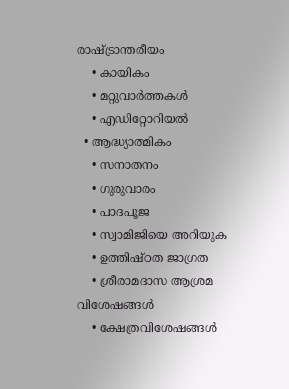രാഷ്ട്രാന്തരീയം
    • കായികം
    • മറ്റുവാര്‍ത്തകള്‍
    • എഡിറ്റോറിയല്‍
  • ആദ്ധ്യാത്മികം
    • സനാതനം
    • ഗുരുവാരം
    • പാദപൂജ
    • സ്വാമിജിയെ അറിയുക
    • ഉത്തിഷ്ഠത ജാഗ്രത
    • ശ്രീരാമദാസ ആശ്രമ വിശേഷങ്ങൾ
    • ക്ഷേത്രവിശേഷങ്ങള്‍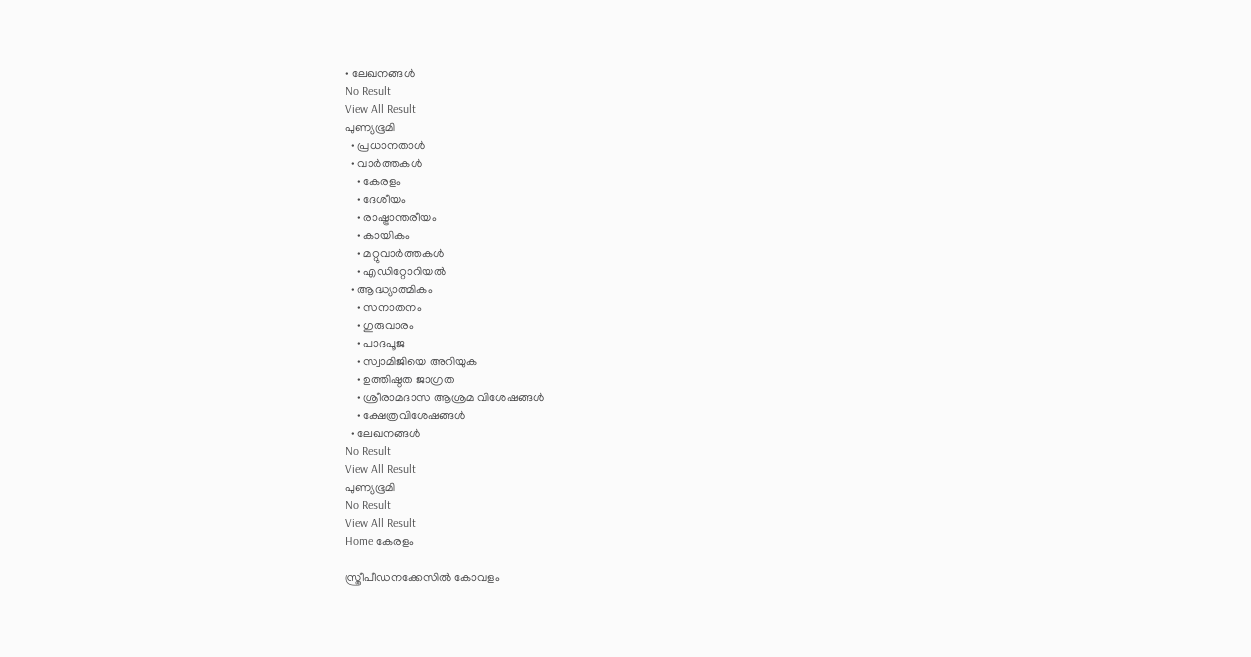• ലേഖനങ്ങള്‍
No Result
View All Result
പുണ്യഭൂമി
  • പ്രധാനതാൾ
  • വാർത്തകൾ
    • കേരളം
    • ദേശീയം
    • രാഷ്ട്രാന്തരീയം
    • കായികം
    • മറ്റുവാര്‍ത്തകള്‍
    • എഡിറ്റോറിയല്‍
  • ആദ്ധ്യാത്മികം
    • സനാതനം
    • ഗുരുവാരം
    • പാദപൂജ
    • സ്വാമിജിയെ അറിയുക
    • ഉത്തിഷ്ഠത ജാഗ്രത
    • ശ്രീരാമദാസ ആശ്രമ വിശേഷങ്ങൾ
    • ക്ഷേത്രവിശേഷങ്ങള്‍
  • ലേഖനങ്ങള്‍
No Result
View All Result
പുണ്യഭൂമി
No Result
View All Result
Home കേരളം

സ്ത്രീപീഡനക്കേസില്‍ കോവളം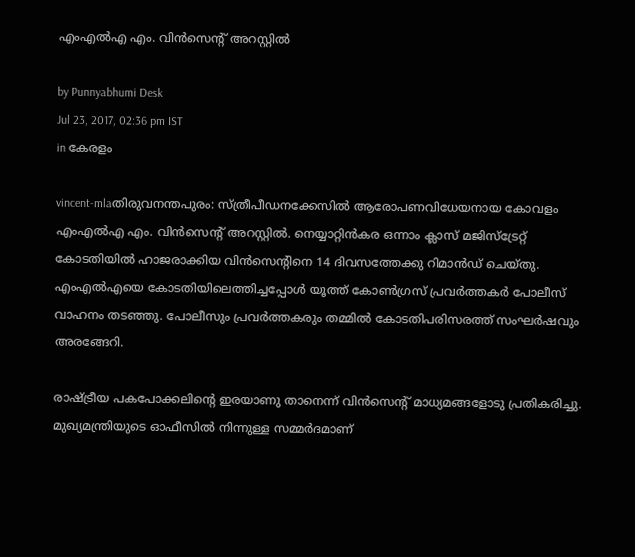എംഎല്‍എ എം. വിന്‍സെന്റ് അറസ്റ്റില്‍

by Punnyabhumi Desk
Jul 23, 2017, 02:36 pm IST
in കേരളം

vincent-mlaതിരുവനന്തപുരം: സ്ത്രീപീഡനക്കേസില്‍ ആരോപണവിധേയനായ കോവളം എംഎല്‍എ എം. വിന്‍സെന്റ് അറസ്റ്റില്‍. നെയ്യാറ്റിന്‍കര ഒന്നാം ക്ലാസ് മജിസ്‌ട്രേറ്റ് കോടതിയില്‍ ഹാജരാക്കിയ വിന്‍സെന്റിനെ 14 ദിവസത്തേക്കു റിമാന്‍ഡ് ചെയ്തു. എംഎല്‍എയെ കോടതിയിലെത്തിച്ചപ്പോള്‍ യൂത്ത് കോണ്‍ഗ്രസ് പ്രവര്‍ത്തകര്‍ പോലീസ് വാഹനം തടഞ്ഞു. പോലീസും പ്രവര്‍ത്തകരും തമ്മില്‍ കോടതിപരിസരത്ത് സംഘര്‍ഷവും അരങ്ങേറി.

രാഷ്ട്രീയ പകപോക്കലിന്റെ ഇരയാണു താനെന്ന് വിന്‍സെന്റ് മാധ്യമങ്ങളോടു പ്രതികരിച്ചു. മുഖ്യമന്ത്രിയുടെ ഓഫീസില്‍ നിന്നുള്ള സമ്മര്‍ദമാണ്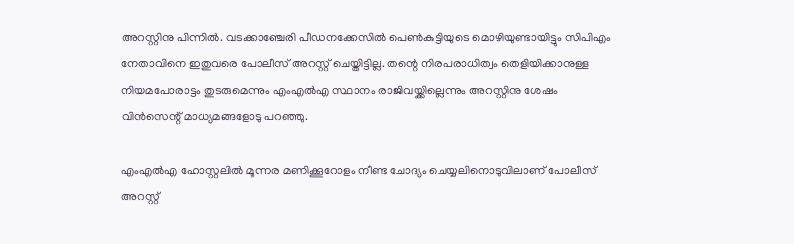അറസ്റ്റിനു പിന്നില്‍. വടക്കാഞ്ചേരി പീഡനക്കേസില്‍ പെണ്‍കുട്ടിയുടെ മൊഴിയുണ്ടായിട്ടും സിപിഎം നേതാവിനെ ഇതുവരെ പോലീസ് അറസ്റ്റ് ചെയ്തിട്ടില്ല. തന്റെ നിരപരാധിത്വം തെളിയിക്കാനുള്ള നിയമപോരാട്ടം തുടരുമെന്നും എംഎല്‍എ സ്ഥാനം രാജിവയ്ക്കില്ലെന്നും അറസ്റ്റിനു ശേഷം വിന്‍സെന്റ് മാധ്യമങ്ങളോടു പറഞ്ഞു.

എംഎല്‍എ ഹോസ്റ്റലില്‍ മൂന്നര മണിക്കൂറോളം നീണ്ട ചോദ്യം ചെയ്യലിനൊടുവിലാണ് പോലീസ് അറസ്റ്റ്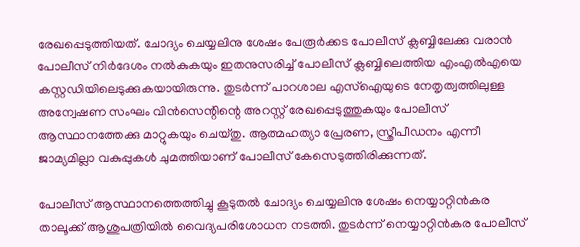രേഖപ്പെടുത്തിയത്. ചോദ്യം ചെയ്യലിനു ശേഷം പേരൂര്‍ക്കട പോലീസ് ക്ലബ്ബിലേക്കു വരാന്‍ പോലീസ് നിര്‍ദേശം നല്‍കുകയും ഇതനുസരിച്ച് പോലീസ് ക്ലബ്ബിലെത്തിയ എംഎല്‍എയെ കസ്റ്റഡിയിലെടുക്കുകയായിരുന്നു. തുടര്‍ന്ന് പാറശാല എസ്‌ഐയുടെ നേതൃത്വത്തിലുള്ള അന്വേഷണ സംഘം വിന്‍സെന്റിന്റെ അറസ്റ്റ് രേഖപ്പെടുത്തുകയും പോലീസ് ആസ്ഥാനത്തേക്കു മാറ്റുകയും ചെയ്തു. ആത്മഹത്യാ പ്രേരണ, സ്ത്രീപീഡനം എന്നീ ജാമ്യമില്ലാ വകുപ്പുകള്‍ ചുമത്തിയാണ് പോലീസ് കേസെടുത്തിരിക്കുന്നത്.

പോലീസ് ആസ്ഥാനത്തെത്തിച്ചു കൂടുതല്‍ ചോദ്യം ചെയ്യലിനു ശേഷം നെയ്യാറ്റിന്‍കര താലൂക്ക് ആശുപത്രിയില്‍ വൈദ്യപരിശോധന നടത്തി. തുടര്‍ന്ന് നെയ്യാറ്റിന്‍കര പോലീസ്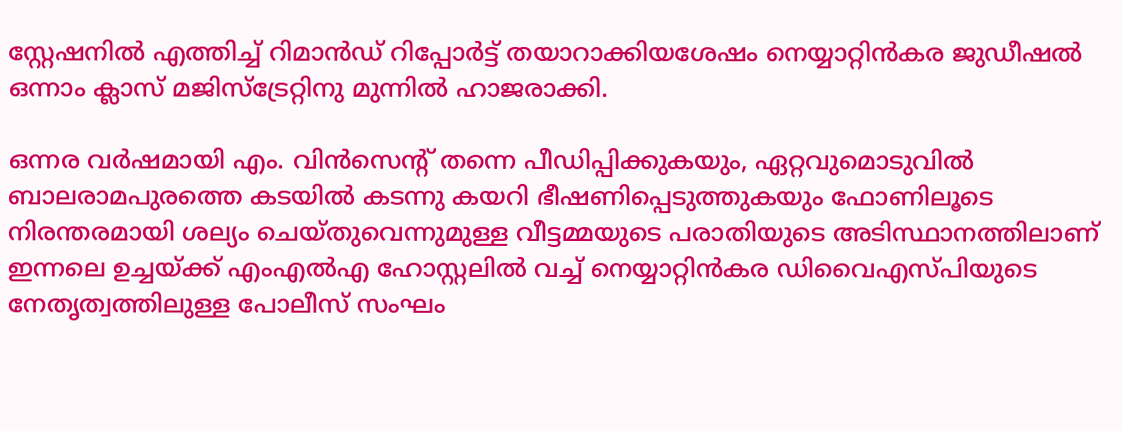സ്റ്റേഷനില്‍ എത്തിച്ച് റിമാന്‍ഡ് റിപ്പോര്‍ട്ട് തയാറാക്കിയശേഷം നെയ്യാറ്റിന്‍കര ജുഡീഷല്‍ ഒന്നാം ക്ലാസ് മജിസ്‌ട്രേറ്റിനു മുന്നില്‍ ഹാജരാക്കി.

ഒന്നര വര്‍ഷമായി എം. വിന്‍സെന്റ് തന്നെ പീഡിപ്പിക്കുകയും, ഏറ്റവുമൊടുവില്‍ ബാലരാമപുരത്തെ കടയില്‍ കടന്നു കയറി ഭീഷണിപ്പെടുത്തുകയും ഫോണിലൂടെ നിരന്തരമായി ശല്യം ചെയ്തുവെന്നുമുള്ള വീട്ടമ്മയുടെ പരാതിയുടെ അടിസ്ഥാനത്തിലാണ് ഇന്നലെ ഉച്ചയ്ക്ക് എംഎല്‍എ ഹോസ്റ്റലില്‍ വച്ച് നെയ്യാറ്റിന്‍കര ഡിവൈഎസ്പിയുടെ നേതൃത്വത്തിലുള്ള പോലീസ് സംഘം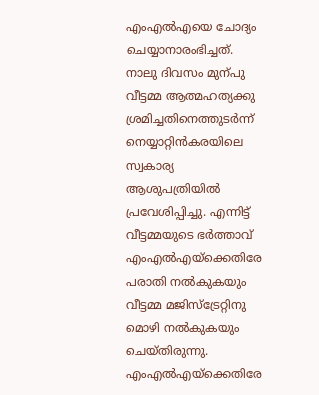എംഎല്‍എയെ ചോദ്യം ചെയ്യാനാരംഭിച്ചത്. നാലു ദിവസം മുന്പു വീട്ടമ്മ ആത്മഹത്യക്കു ശ്രമിച്ചതിനെത്തുടര്‍ന്ന് നെയ്യാറ്റിന്‍കരയിലെ സ്വകാര്യ ആശുപത്രിയില്‍ പ്രവേശിപ്പിച്ചു. എന്നിട്ട് വീട്ടമ്മയുടെ ഭര്‍ത്താവ് എംഎല്‍എയ്‌ക്കെതിരേ പരാതി നല്‍കുകയും വീട്ടമ്മ മജിസ്‌ട്രേറ്റിനു മൊഴി നല്‍കുകയും ചെയ്തിരുന്നു. എംഎല്‍എയ്‌ക്കെതിരേ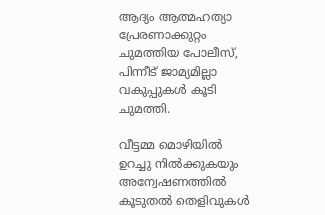ആദ്യം ആത്മഹത്യാ പ്രേരണാക്കുറ്റം ചുമത്തിയ പോലീസ്, പിന്നീട് ജാമ്യമില്ലാ വകുപ്പുകള്‍ കൂടി ചുമത്തി.

വീട്ടമ്മ മൊഴിയില്‍ ഉറച്ചു നില്‍ക്കുകയും അന്വേഷണത്തില്‍ കൂടുതല്‍ തെളിവുകള്‍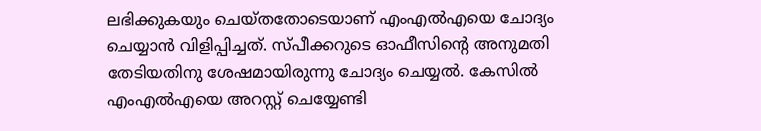ലഭിക്കുകയും ചെയ്തതോടെയാണ് എംഎല്‍എയെ ചോദ്യം ചെയ്യാന്‍ വിളിപ്പിച്ചത്. സ്പീക്കറുടെ ഓഫീസിന്റെ അനുമതി തേടിയതിനു ശേഷമായിരുന്നു ചോദ്യം ചെയ്യല്‍. കേസില്‍ എംഎല്‍എയെ അറസ്റ്റ് ചെയ്യേണ്ടി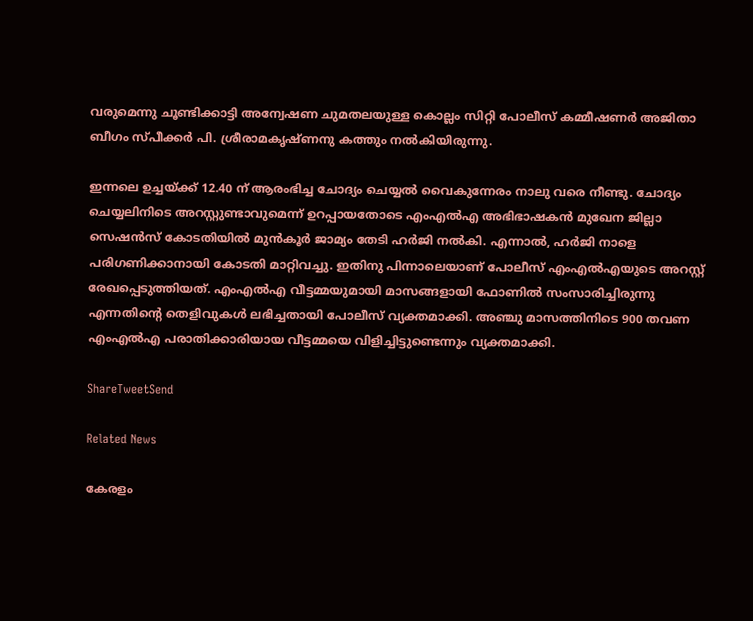വരുമെന്നു ചൂണ്ടിക്കാട്ടി അന്വേഷണ ചുമതലയുള്ള കൊല്ലം സിറ്റി പോലീസ് കമ്മീഷണര്‍ അജിതാ ബീഗം സ്പീക്കര്‍ പി. ശ്രീരാമകൃഷ്ണനു കത്തും നല്‍കിയിരുന്നു.

ഇന്നലെ ഉച്ചയ്ക്ക് 12.40 ന് ആരംഭിച്ച ചോദ്യം ചെയ്യല്‍ വൈകുന്നേരം നാലു വരെ നീണ്ടു. ചോദ്യം ചെയ്യലിനിടെ അറസ്റ്റുണ്ടാവുമെന്ന് ഉറപ്പായതോടെ എംഎല്‍എ അഭിഭാഷകന്‍ മുഖേന ജില്ലാ സെഷന്‍സ് കോടതിയില്‍ മുന്‍കൂര്‍ ജാമ്യം തേടി ഹര്‍ജി നല്‍കി. എന്നാല്‍, ഹര്‍ജി നാളെ പരിഗണിക്കാനായി കോടതി മാറ്റിവച്ചു. ഇതിനു പിന്നാലെയാണ് പോലീസ് എംഎല്‍എയുടെ അറസ്റ്റ് രേഖപ്പെടുത്തിയത്. എംഎല്‍എ വീട്ടമ്മയുമായി മാസങ്ങളായി ഫോണില്‍ സംസാരിച്ചിരുന്നു എന്നതിന്റെ തെളിവുകള്‍ ലഭിച്ചതായി പോലീസ് വ്യക്തമാക്കി. അഞ്ചു മാസത്തിനിടെ 900 തവണ എംഎല്‍എ പരാതിക്കാരിയായ വീട്ടമ്മയെ വിളിച്ചിട്ടുണ്ടെന്നും വ്യക്തമാക്കി.

ShareTweetSend

Related News

കേരളം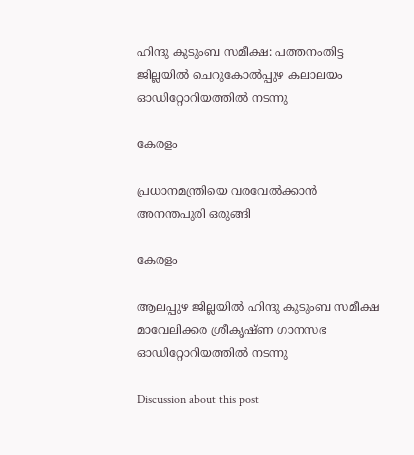ഹിന്ദു കുടുംബ സമീക്ഷ: പത്തനംതിട്ട ജില്ലയില്‍ ചെറുകോല്‍പ്പുഴ കലാലയം ഓഡിറ്റോറിയത്തില്‍ നടന്നു

കേരളം

പ്രധാനമന്ത്രിയെ വരവേല്‍ക്കാന്‍ അനന്തപുരി ഒരുങ്ങി

കേരളം

ആലപ്പുഴ ജില്ലയില്‍ ഹിന്ദു കുടുംബ സമീക്ഷ മാവേലിക്കര ശ്രീകൃഷ്ണ ഗാനസഭ ഓഡിറ്റോറിയത്തില്‍ നടന്നു

Discussion about this post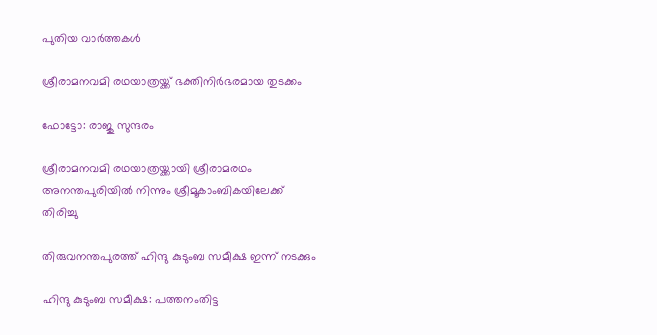പുതിയ വാർത്തകൾ

ശ്രീരാമനവമി രഥയാത്രയ്ക്ക് ഭക്തിനിര്‍ഭരമായ തുടക്കം

ഫോട്ടോ: രാജു സുന്ദരം

ശ്രീരാമനവമി രഥയാത്രയ്ക്കായി ശ്രീരാമരഥം അനന്തപുരിയില്‍ നിന്നും ശ്രീമൂകാംബികയിലേക്ക് തിരിച്ചു

തിരുവനന്തപുരത്ത് ഹിന്ദു കുടുംബ സമീക്ഷ ഇന്ന് നടക്കും

ഹിന്ദു കുടുംബ സമീക്ഷ: പത്തനംതിട്ട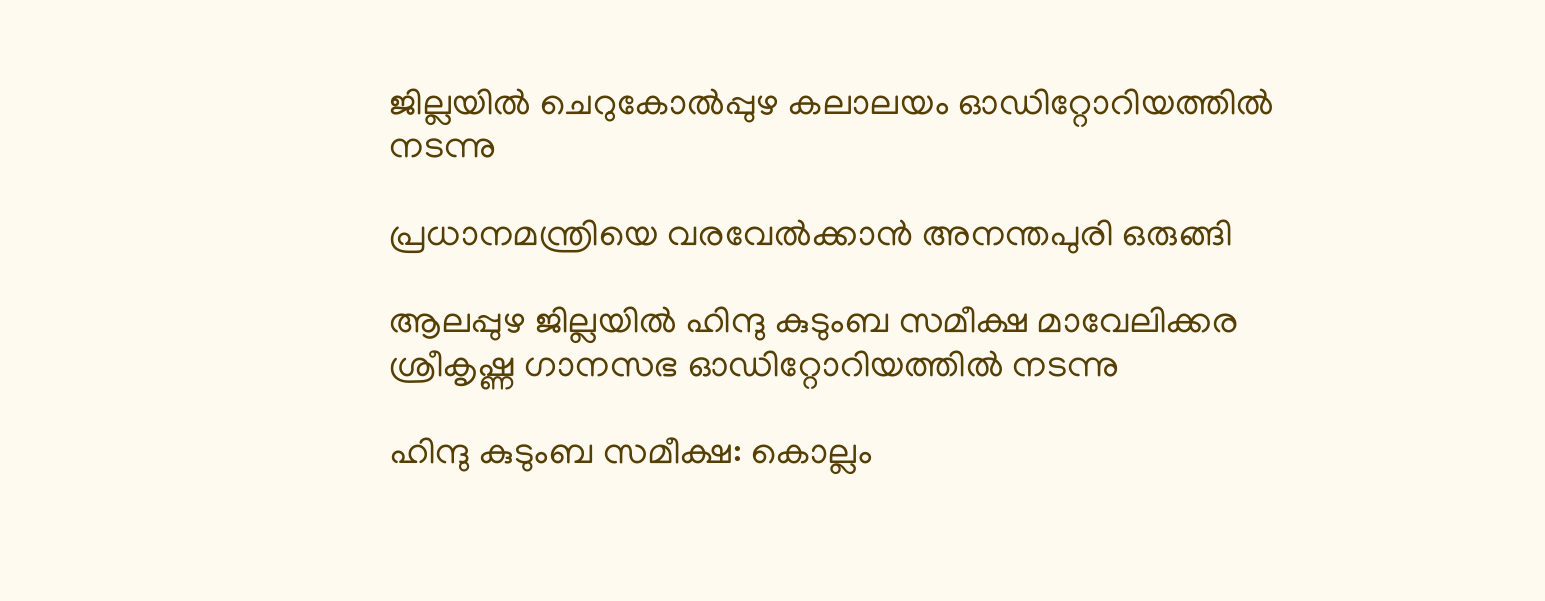ജില്ലയില്‍ ചെറുകോല്‍പ്പുഴ കലാലയം ഓഡിറ്റോറിയത്തില്‍ നടന്നു

പ്രധാനമന്ത്രിയെ വരവേല്‍ക്കാന്‍ അനന്തപുരി ഒരുങ്ങി

ആലപ്പുഴ ജില്ലയില്‍ ഹിന്ദു കുടുംബ സമീക്ഷ മാവേലിക്കര ശ്രീകൃഷ്ണ ഗാനസഭ ഓഡിറ്റോറിയത്തില്‍ നടന്നു

ഹിന്ദു കുടുംബ സമീക്ഷ: കൊല്ലം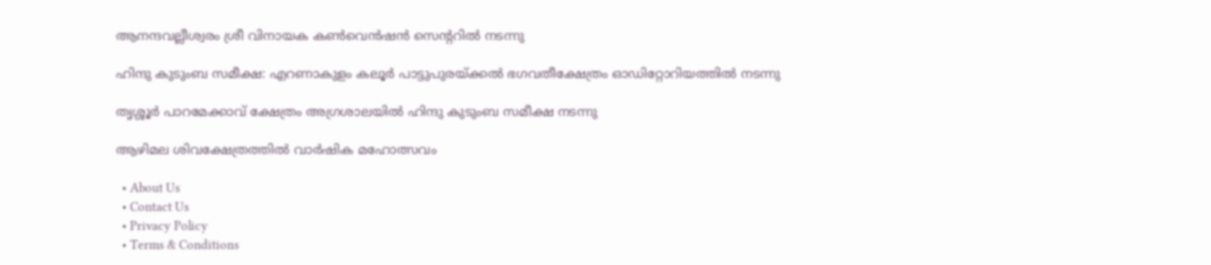ആനന്ദവല്ലീശ്വരം ശ്രീ വിനായക കണ്‍വെന്‍ഷന്‍ സെന്ററില്‍ നടന്നു

ഹിന്ദു കുടുംബ സമീക്ഷ: എറണാകുളം കലൂര്‍ പാട്ടുപുരയ്ക്കല്‍ ഭഗവതീക്ഷേത്രം ഓഡിറ്റോറിയത്തില്‍ നടന്നു

തൃശ്ശൂര്‍ പാറമേക്കാവ് ക്ഷേത്രം അഗ്രശാലയില്‍ ഹിന്ദു കുടുംബ സമീക്ഷ നടന്നു

ആഴിമല ശിവക്ഷേത്രത്തിൽ വാർഷിക മഹോത്സവം

  • About Us
  • Contact Us
  • Privacy Policy
  • Terms & Conditions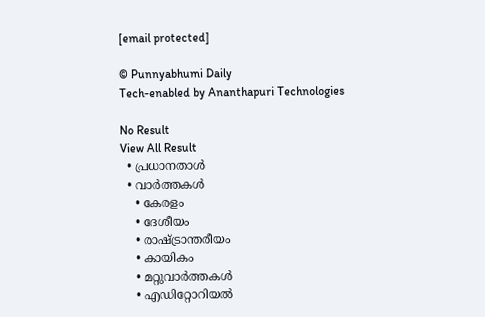[email protected]

© Punnyabhumi Daily
Tech-enabled by Ananthapuri Technologies

No Result
View All Result
  • പ്രധാനതാൾ
  • വാർത്തകൾ
    • കേരളം
    • ദേശീയം
    • രാഷ്ട്രാന്തരീയം
    • കായികം
    • മറ്റുവാര്‍ത്തകള്‍
    • എഡിറ്റോറിയല്‍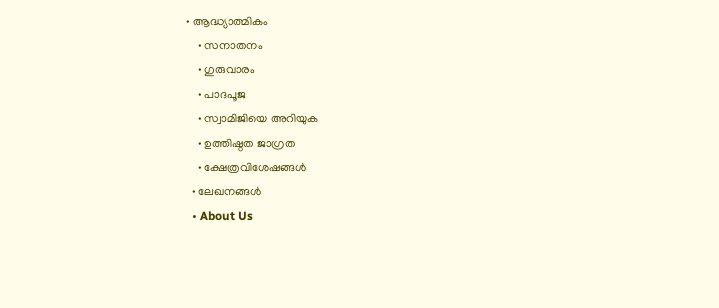• ആദ്ധ്യാത്മികം
    • സനാതനം
    • ഗുരുവാരം
    • പാദപൂജ
    • സ്വാമിജിയെ അറിയുക
    • ഉത്തിഷ്ഠത ജാഗ്രത
    • ക്ഷേത്രവിശേഷങ്ങള്‍
  • ലേഖനങ്ങള്‍
  • About Us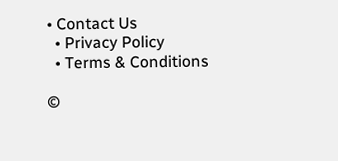• Contact Us
  • Privacy Policy
  • Terms & Conditions

©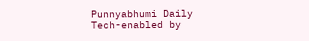Punnyabhumi Daily
Tech-enabled by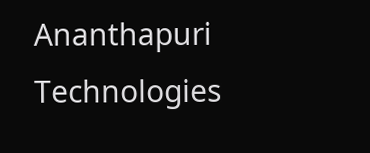Ananthapuri Technologies